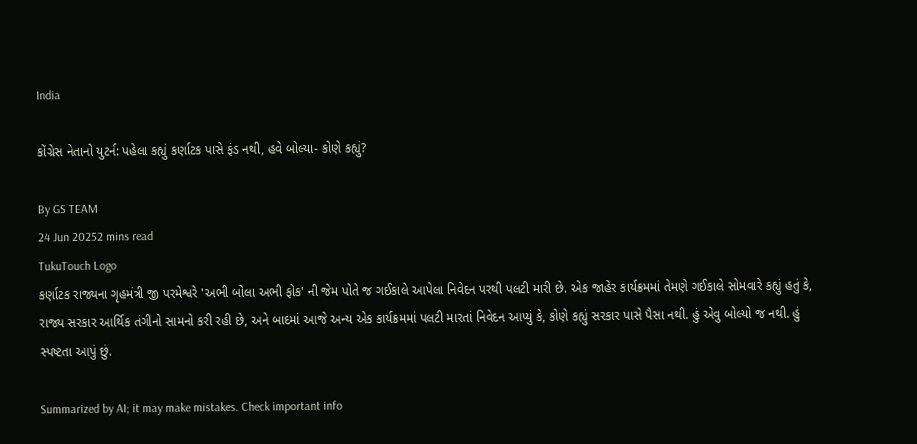India

કોંગ્રેસ નેતાનો યુટર્ન: પહેલા કહ્યું કર્ણાટક પાસે ફંડ નથી, હવે બોલ્યા- કોણે કહ્યું?

By GS TEAM
24 Jun 20252 mins read
TukuTouch Logo
કર્ણાટક રાજ્યના ગૃહમંત્રી જી પરમેશ્વરે 'અભી બોલા અભી ફોક' ની જેમ પોતે જ ગઈકાલે આપેલા નિવેદન પરથી પલટી મારી છે. એક જાહેર કાર્યક્રમમાં તેમણે ગઈકાલે સોમવારે કહ્યું હતું કે, રાજ્ય સરકાર આર્થિક તંગીનો સામનો કરી રહી છે, અને બાદમાં આજે અન્ય એક કાર્યક્રમમાં પલટી મારતાં નિવેદન આપ્યું કે, કોણે કહ્યું સરકાર પાસે પૈસા નથી. હું એવુ બોલ્યો જ નથી. હું સ્પષ્ટતા આપું છું.

Summarized by AI; it may make mistakes. Check important info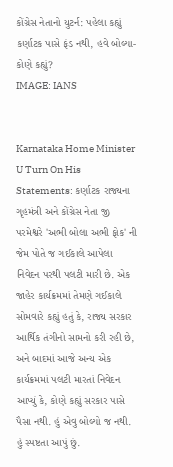કોંગ્રેસ નેતાનો યુટર્ન: પહેલા કહ્યું કર્ણાટક પાસે ફંડ નથી, હવે બોલ્યા- કોણે કહ્યું?
IMAGE: IANS


Karnataka Home Minister U Turn On His Statements: કર્ણાટક રાજ્યના ગૃહમંત્રી અને કોંગ્રેસ નેતા જી પરમેશ્વરે 'અભી બોલા અભી ફોક' ની જેમ પોતે જ ગઈકાલે આપેલા નિવેદન પરથી પલટી મારી છે. એક જાહેર કાર્યક્રમમાં તેમણે ગઈકાલે સોમવારે કહ્યું હતું કે, રાજ્ય સરકાર આર્થિક તંગીનો સામનો કરી રહી છે, અને બાદમાં આજે અન્ય એક કાર્યક્રમમાં પલટી મારતાં નિવેદન આપ્યું કે, કોણે કહ્યું સરકાર પાસે પૈસા નથી. હું એવુ બોલ્યો જ નથી. હું સ્પષ્ટતા આપું છું.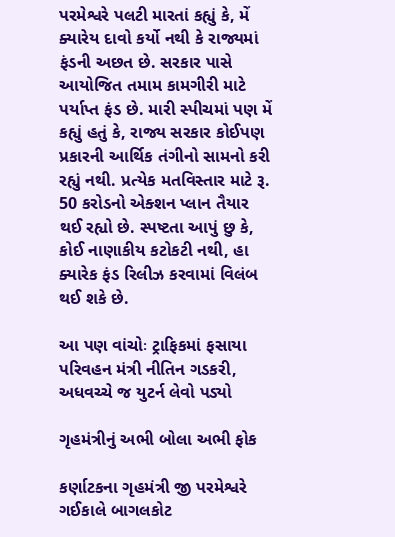પરમેશ્વરે પલટી મારતાં કહ્યું કે, મેં ક્યારેય દાવો કર્યો નથી કે રાજ્યમાં ફંડની અછત છે. સરકાર પાસે આયોજિત તમામ કામગીરી માટે પર્યાપ્ત ફંડ છે. મારી સ્પીચમાં પણ મેં કહ્યું હતું કે, રાજ્ય સરકાર કોઈપણ પ્રકારની આર્થિક તંગીનો સામનો કરી રહ્યું નથી. પ્રત્યેક મતવિસ્તાર માટે રૂ. 50 કરોડનો એક્શન પ્લાન તૈયાર થઈ રહ્યો છે. સ્પષ્ટતા આપું છુ કે, કોઈ નાણાકીય કટોકટી નથી, હા ક્યારેક ફંડ રિલીઝ કરવામાં વિલંબ થઈ શકે છે.

આ પણ વાંચોઃ ટ્રાફિકમાં ફસાયા પરિવહન મંત્રી નીતિન ગડકરી, અધવચ્ચે જ યુટર્ન લેવો પડ્યો

ગૃહમંત્રીનું અભી બોલા અભી ફોક

કર્ણાટકના ગૃહમંત્રી જી પરમેશ્વરે ગઈકાલે બાગલકોટ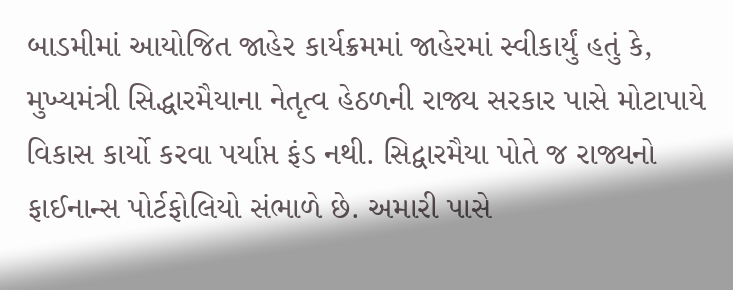બાડમીમાં આયોજિત જાહેર કાર્યક્રમમાં જાહેરમાં સ્વીકાર્યું હતું કે, મુખ્યમંત્રી સિદ્ધારમૈયાના નેતૃત્વ હેઠળની રાજ્ય સરકાર પાસે મોટાપાયે વિકાસ કાર્યો કરવા પર્યાપ્ત ફંડ નથી. સિદ્વારમૈયા પોતે જ રાજ્યનો ફાઈનાન્સ પોર્ટફોલિયો સંભાળે છે. અમારી પાસે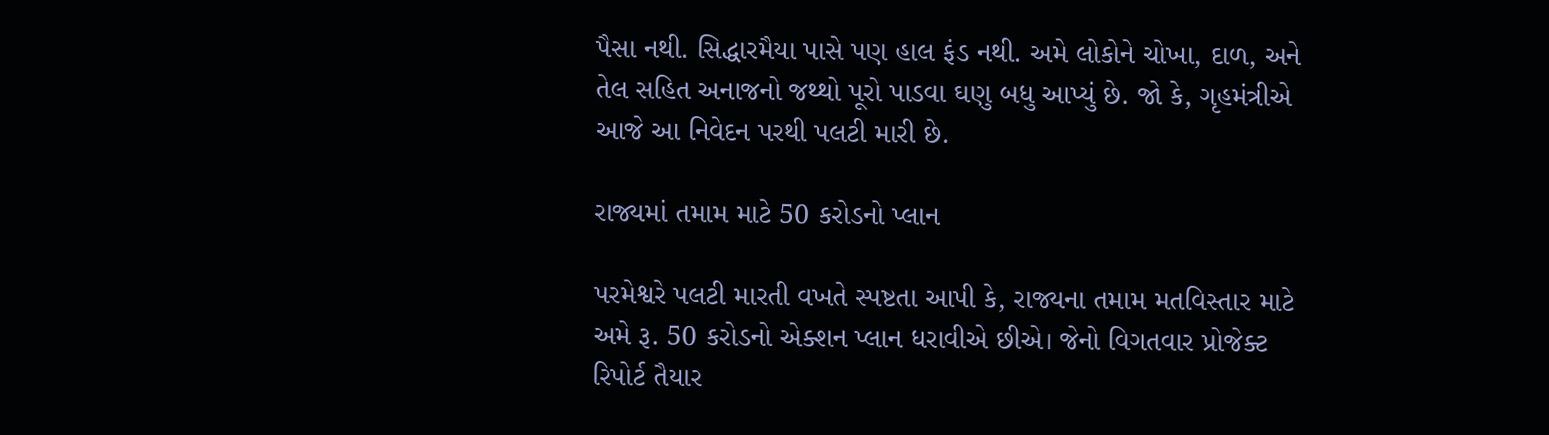પૈસા નથી. સિદ્ધારમૈયા પાસે પણ હાલ ફંડ નથી. અમે લોકોને ચોખા, દાળ, અને તેલ સહિત અનાજનો જથ્થો પૂરો પાડવા ઘણુ બધુ આપ્યું છે. જો કે, ગૃહમંત્રીએ આજે આ નિવેદન પરથી પલટી મારી છે.

રાજ્યમાં તમામ માટે 50 કરોડનો પ્લાન

પરમેશ્વરે પલટી મારતી વખતે સ્પષ્ટતા આપી કે, રાજ્યના તમામ મતવિસ્તાર માટે અમે રૂ. 50 કરોડનો એક્શન પ્લાન ધરાવીએ છીએ। જેનો વિગતવાર પ્રોજેક્ટ રિપોર્ટ તૈયાર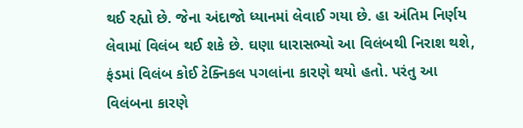થઈ રહ્યો છે. જેના અંદાજો ધ્યાનમાં લેવાઈ ગયા છે. હા અંતિમ નિર્ણય લેવામાં વિલંબ થઈ શકે છે. ઘણા ધારાસભ્યો આ વિલંબથી નિરાશ થશે, ફંડમાં વિલંબ કોઈ ટેક્નિકલ પગલાંના કારણે થયો હતો. પરંતુ આ વિલંબના કારણે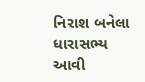નિરાશ બનેલા ધારાસભ્ય આવી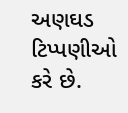અણઘડ ટિપ્પણીઓ કરે છે.